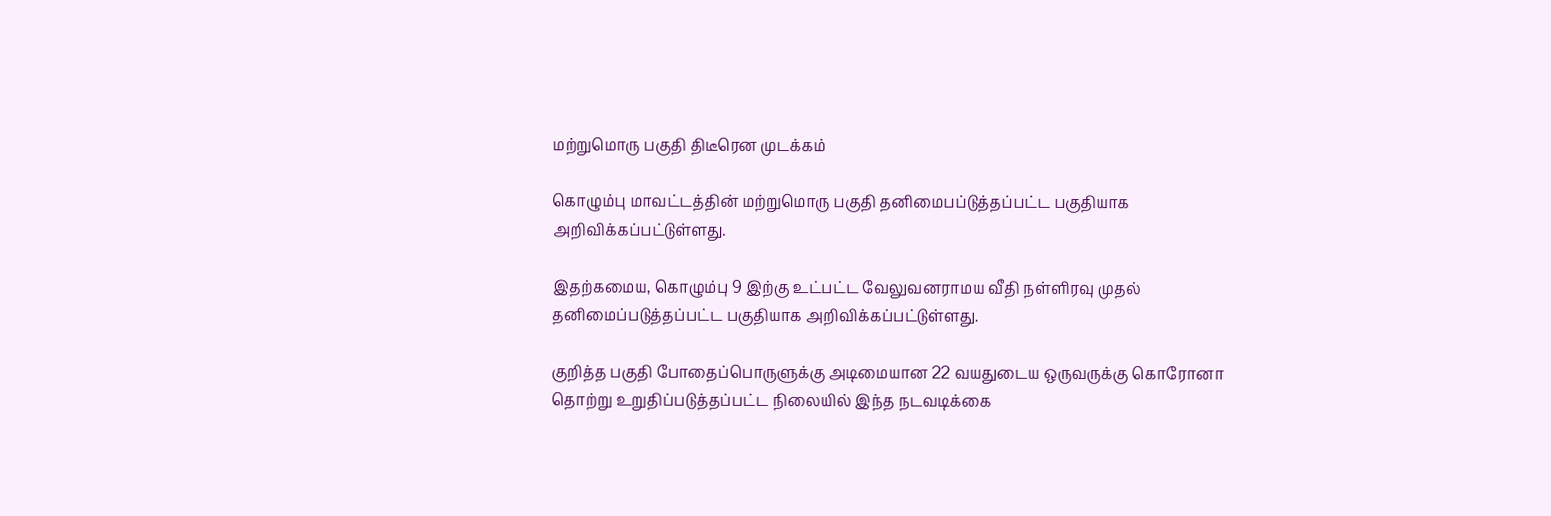மற்றுமொரு பகுதி திடீரென முடக்கம்

கொழும்பு மாவட்டத்தின் மற்றுமொரு பகுதி தனிமைபப்டுத்தப்பட்ட பகுதியாக அறிவிக்கப்பட்டுள்ளது.

இதற்கமைய, கொழும்பு 9 இற்கு உட்பட்ட வேலுவனராமய வீதி நள்ளிரவு முதல் தனிமைப்படுத்தப்பட்ட பகுதியாக அறிவிக்கப்பட்டுள்ளது.

குறித்த பகுதி போதைப்பொருளுக்கு அடிமையான 22 வயதுடைய ஒருவருக்கு கொரோனா தொற்று உறுதிப்படுத்தப்பட்ட நிலையில் இந்த நடவடிக்கை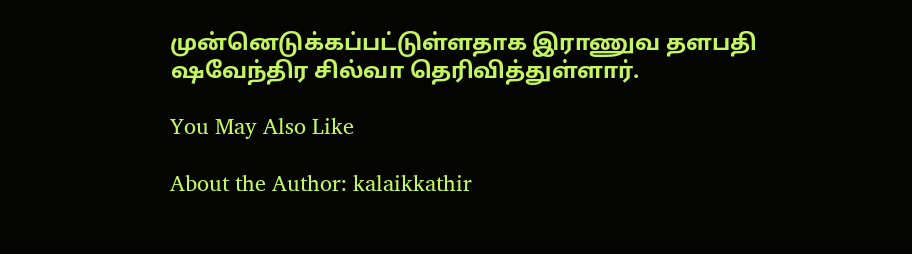முன்னெடுக்கப்பட்டுள்ளதாக இராணுவ தளபதி ஷவேந்திர சில்வா தெரிவித்துள்ளார்.

You May Also Like

About the Author: kalaikkathir